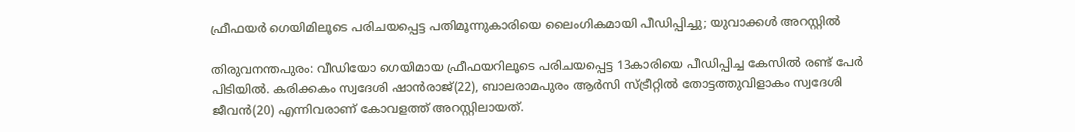ഫ്രീഫയർ ഗെയിമിലൂടെ പരിചയപ്പെട്ട പതിമൂന്നുകാരിയെ ലൈംഗികമായി പീഡിപ്പിച്ചു; യുവാക്കൾ അറസ്റ്റിൽ

തിരുവനന്തപുരം: വീഡിയോ ഗെയിമായ ഫ്രീഫയറിലൂടെ പരിചയപ്പെട്ട 13കാരിയെ പീഡിപ്പിച്ച കേസിൽ രണ്ട് പേർ പിടിയിൽ. കരിക്കകം സ്വദേശി ഷാൻരാജ്(22), ബാലരാമപുരം ആർസി സ്ട്രീറ്റിൽ തോട്ടത്തുവിളാകം സ്വദേശി ജീവൻ(20) എന്നിവരാണ് കോവളത്ത് അറസ്റ്റിലായത്.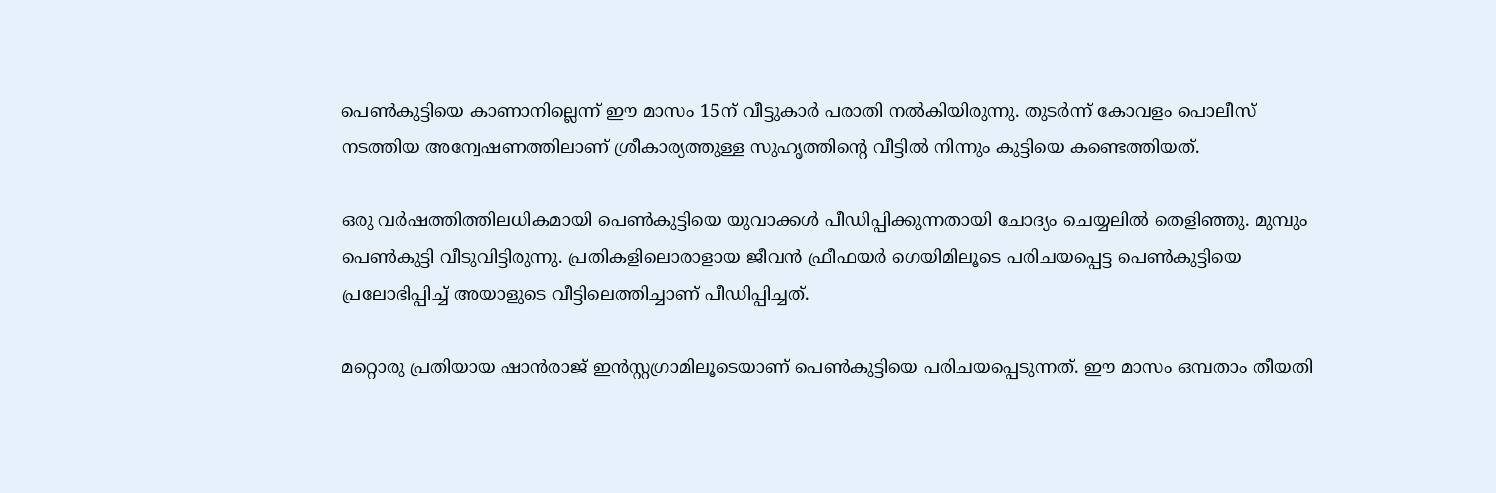പെൺകുട്ടിയെ കാണാനില്ലെന്ന് ഈ മാസം 15ന് വീട്ടുകാർ പരാതി നൽകിയിരുന്നു. തുടർന്ന് കോവളം പൊലീസ് നടത്തിയ അന്വേഷണത്തിലാണ് ശ്രീകാര്യത്തുള്ള സുഹൃത്തിന്റെ വീട്ടിൽ നിന്നും കുട്ടിയെ കണ്ടെത്തിയത്.

ഒരു വർഷത്തിത്തിലധികമായി പെൺകുട്ടിയെ യുവാക്കൾ പീഡിപ്പിക്കുന്നതായി ചോദ്യം ചെയ്യലിൽ തെളിഞ്ഞു. മുമ്പും പെൺകുട്ടി വീടുവിട്ടിരുന്നു. പ്രതികളിലൊരാളായ ജീവൻ ഫ്രീഫയർ ഗെയിമിലൂടെ പരിചയപ്പെട്ട പെൺകുട്ടിയെ പ്രലോഭിപ്പിച്ച് അയാളുടെ വീട്ടിലെത്തിച്ചാണ് പീഡിപ്പിച്ചത്.

മറ്റൊരു പ്രതിയായ ഷാൻരാജ് ഇൻസ്റ്റഗ്രാമിലൂടെയാണ് പെൺകുട്ടിയെ പരിചയപ്പെടുന്നത്. ഈ മാസം ഒമ്പതാം തീയതി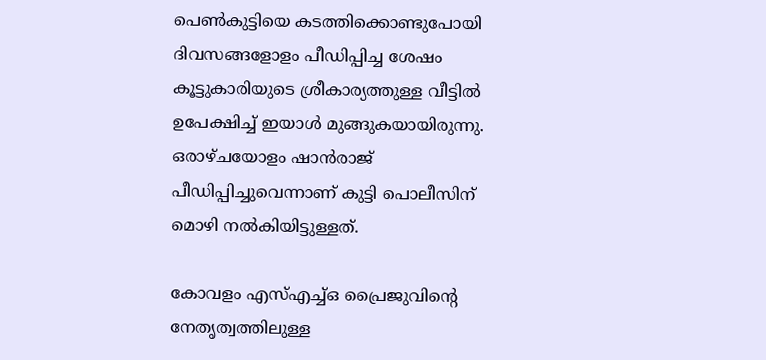പെൺകുട്ടിയെ കടത്തിക്കൊണ്ടുപോയി ദിവസങ്ങളോളം പീഡിപ്പിച്ച ശേഷം കൂട്ടുകാരിയുടെ ശ്രീകാര്യത്തുള്ള വീട്ടിൽ ഉപേക്ഷിച്ച് ഇയാൾ മുങ്ങുകയായിരുന്നു. ഒരാഴ്ചയോളം ഷാൻരാജ് പീഡിപ്പിച്ചുവെന്നാണ് കുട്ടി പൊലീസിന് മൊഴി നൽകിയിട്ടുള്ളത്.

കോവളം എസ്‌എച്ച്ഒ പ്രൈജുവിന്റെ നേതൃത്വത്തിലുള്ള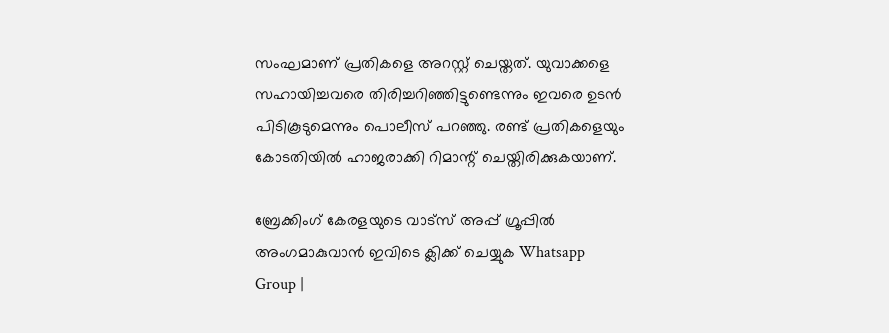സംഘമാണ് പ്രതികളെ അറസ്റ്റ് ചെയ്തത്. യുവാക്കളെ സഹായിച്ചവരെ തിരിച്ചറിഞ്ഞിട്ടുണ്ടെന്നും ഇവരെ ഉടൻ പിടികൂടുമെന്നും പൊലീസ് പറഞ്ഞു. രണ്ട് പ്രതികളെയും കോടതിയിൽ ഹാജരാക്കി റിമാന്റ് ചെയ്തിരിക്കുകയാണ്.

ബ്രേക്കിംഗ് കേരളയുടെ വാട്സ് അപ്പ് ഗ്രൂപ്പിൽ അംഗമാകുവാൻ ഇവിടെ ക്ലിക്ക് ചെയ്യുക Whatsapp Group |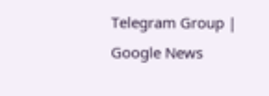Telegram Group | Google News